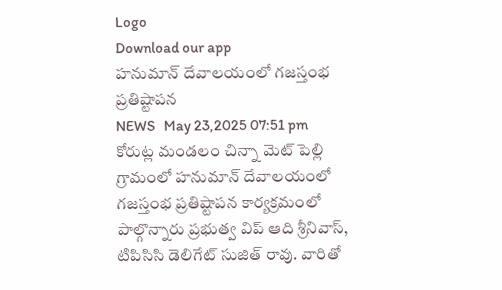Logo
Download our app
హనుమాన్ దేవాలయంలో గజస్తంభ ప్రతిష్టాపన
NEWS   May 23,2025 07:51 pm
కోరుట్ల మండలం చిన్నా మెట్ పెల్లి గ్రామంలో హనుమాన్ దేవాలయంలో గజస్తంభ ప్రతిష్టాపన కార్యక్రమంలో పాల్గొన్నారు ప్రభుత్వ విప్ ఆది శ్రీనివాస్, టిపిసిసి డెలిగేట్ సుజిత్ రావు. వారితో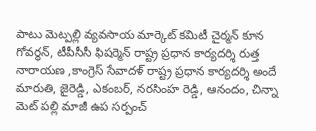పాటు మెట్పల్లి వ్యవసాయ మార్కెట్ కమిటీ చైర్మన్ కూన గోవర్ధన్, టీపీసీసీ ఫిషర్మెన్ రాష్ట్ర ప్రధాన కార్యదర్శి రుత్త నారాయణ ,కాంగ్రెస్ సేవాదళ్ రాష్ట్ర ప్రధాన కార్యదర్శి అందే మారుతి, జైరెడ్డి, ఎకంబర్, నరసింహ రెడ్డి, ఆనందం, చిన్నా మెట్ పల్లి మాజీ ఉప సర్పంచ్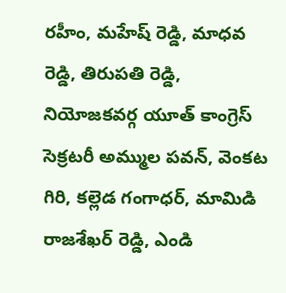రహీం, మహేష్ రెడ్డి, మాధవ రెడ్డి, తిరుపతి రెడ్డి, నియోజకవర్గ యూత్ కాంగ్రెస్ సెక్రటరీ అమ్ముల పవన్, వెంకట గిరి, కల్లెడ గంగాధర్, మామిడి రాజశేఖర్ రెడ్డి, ఎండి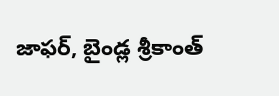జాఫర్, బైండ్ల శ్రీకాంత్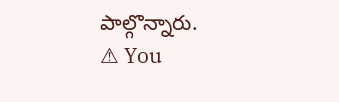పాల్గొన్నారు.
⚠ You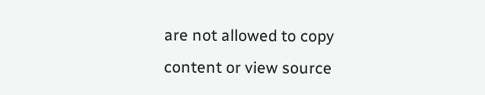are not allowed to copy content or view source